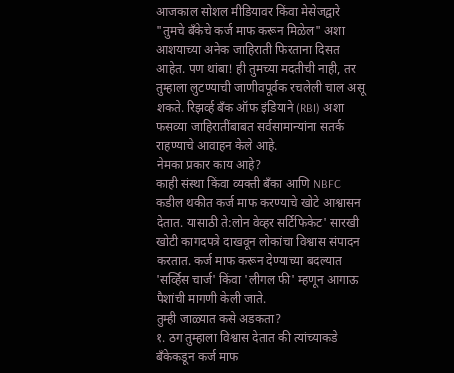आजकाल सोशल मीडियावर किंवा मेसेजद्वारे "तुमचे बँकेचे कर्ज माफ करून मिळेल" अशा आशयाच्या अनेक जाहिराती फिरताना दिसत आहेत. पण थांबा! ही तुमच्या मदतीची नाही, तर तुम्हाला लुटण्याची जाणीवपूर्वक रचलेली चाल असू शकते. रिझर्व्ह बँक ऑफ इंडियाने (RBI) अशा फसव्या जाहिरातींबाबत सर्वसामान्यांना सतर्क राहण्याचे आवाहन केले आहे.
नेमका प्रकार काय आहे?
काही संस्था किंवा व्यक्ती बँका आणि NBFC कडील थकीत कर्ज माफ करण्याचे खोटे आश्वासन देतात. यासाठी ते:लोन वेव्हर सर्टिफिकेट' सारखी खोटी कागदपत्रे दाखवून लोकांचा विश्वास संपादन करतात. कर्ज माफ करून देण्याच्या बदल्यात 'सर्व्हिस चार्ज' किंवा 'लीगल फी' म्हणून आगाऊ पैशांची मागणी केली जाते.
तुम्ही जाळ्यात कसे अडकता?
१. ठग तुम्हाला विश्वास देतात की त्यांच्याकडे बँकेकडून कर्ज माफ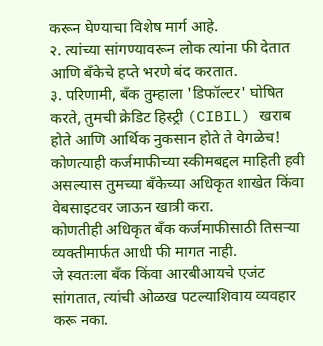करून घेण्याचा विशेष मार्ग आहे.
२. त्यांच्या सांगण्यावरून लोक त्यांना फी देतात आणि बँकेचे हप्ते भरणे बंद करतात.
३. परिणामी, बँक तुम्हाला 'डिफॉल्टर' घोषित करते, तुमची क्रेडिट हिस्ट्री (CIBIL) खराब होते आणि आर्थिक नुकसान होते ते वेगळेच!
कोणत्याही कर्जमाफीच्या स्कीमबद्दल माहिती हवी असल्यास तुमच्या बँकेच्या अधिकृत शाखेत किंवा वेबसाइटवर जाऊन खात्री करा.
कोणतीही अधिकृत बँक कर्जमाफीसाठी तिसऱ्या व्यक्तीमार्फत आधी फी मागत नाही.
जे स्वतःला बँक किंवा आरबीआयचे एजंट सांगतात, त्यांची ओळख पटल्याशिवाय व्यवहार करू नका.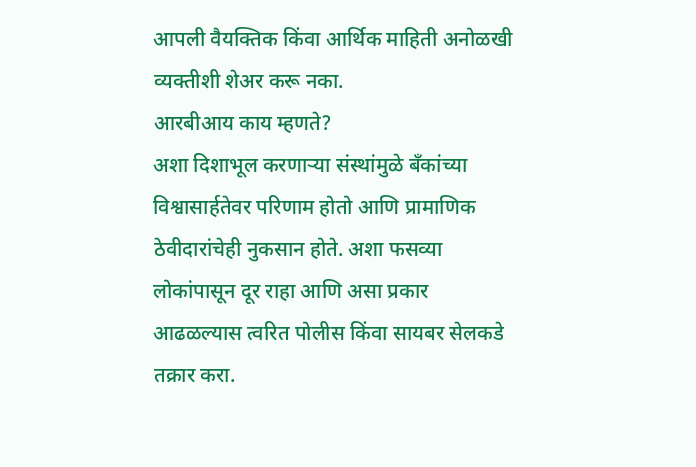आपली वैयक्तिक किंवा आर्थिक माहिती अनोळखी व्यक्तीशी शेअर करू नका.
आरबीआय काय म्हणते?
अशा दिशाभूल करणाऱ्या संस्थांमुळे बँकांच्या विश्वासार्हतेवर परिणाम होतो आणि प्रामाणिक ठेवीदारांचेही नुकसान होते. अशा फसव्या लोकांपासून दूर राहा आणि असा प्रकार आढळल्यास त्वरित पोलीस किंवा सायबर सेलकडे तक्रार करा.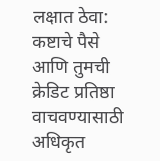लक्षात ठेवा: कष्टाचे पैसे आणि तुमची क्रेडिट प्रतिष्ठा वाचवण्यासाठी अधिकृत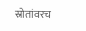स्रोतांवरच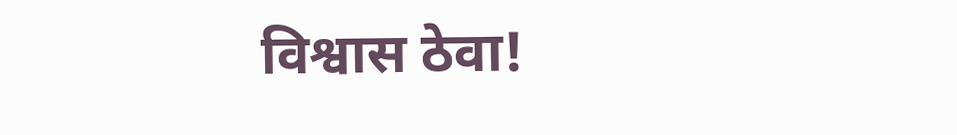विश्वास ठेवा!